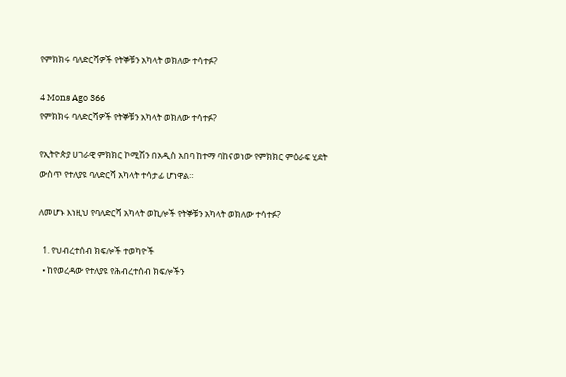የምክክሩ ባለድርሻዎች የትኞቹን አካላት ወክለው ተሳተፉ?

4 Mons Ago 366
የምክክሩ ባለድርሻዎች የትኞቹን አካላት ወክለው ተሳተፉ?

የኢትዮጵያ ሀገራዊ ምክክር ኮሚሽን በአዲስ አበባ ከተማ ባከናወነው የምክክር ምዕራፍ ሂደት ውስጥ የተለያዩ ባለድርሻ አካላት ተሳታፊ ሆነዋል።

ለመሆኑ እነዚህ የባለድርሻ አካላት ወኪሎች የትኞቹን አካላት ወክለው ተሳተፉ?

  1. የህብረተሰብ ክፍሎች ተወካዮች
  • ከየወረዳው የተለያዩ የሕብረተሰብ ክፍሎችን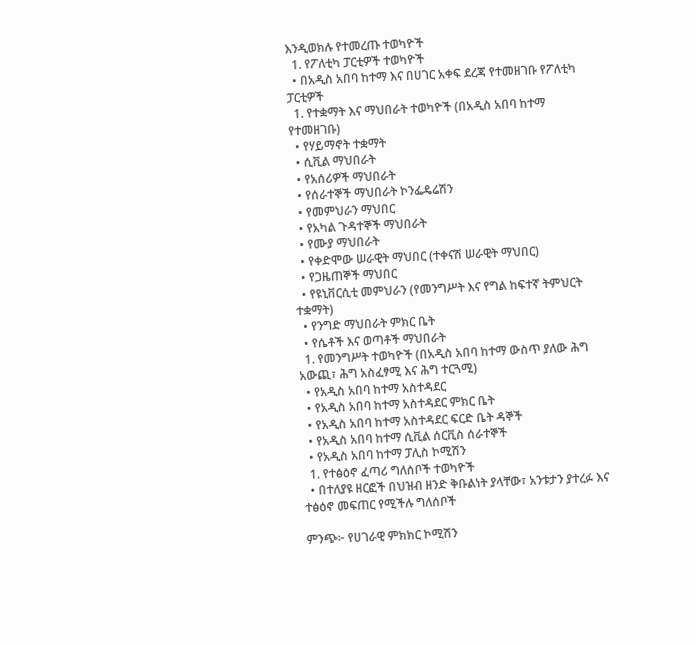እንዲወክሉ የተመረጡ ተወካዮች
  1. የፖለቲካ ፓርቲዎች ተወካዮች
  • በአዲስ አበባ ከተማ እና በሀገር አቀፍ ደረጃ የተመዘገቡ የፖለቲካ ፓርቲዎች
  1. የተቋማት እና ማህበራት ተወካዮች (በአዲስ አበባ ከተማ የተመዘገቡ)
  • የሃይማኖት ተቋማት
  • ሲቪል ማህበራት
  • የአሰሪዎች ማህበራት
  • የሰራተኞች ማህበራት ኮንፌዴሬሽን
  • የመምህራን ማህበር
  • የአካል ጉዳተኞች ማህበራት
  • የሙያ ማህበራት
  • የቀድሞው ሠራዊት ማህበር (ተቀናሽ ሠራዊት ማህበር)
  • የጋዜጠኞች ማህበር
  • የዩኒቨርሲቲ መምህራን (የመንግሥት እና የግል ከፍተኛ ትምህርት ተቋማት)
  • የንግድ ማህበራት ምክር ቤት
  • የሴቶች እና ወጣቶች ማህበራት
  1. የመንግሥት ተወካዮች (በአዲስ አበባ ከተማ ውስጥ ያለው ሕግ አውጪ፣ ሕግ አስፈፃሚ እና ሕግ ተርጓሚ)
  • የአዲስ አበባ ከተማ አስተዳደር
  • የአዲስ አበባ ከተማ አስተዳደር ምክር ቤት
  • የአዲስ አበባ ከተማ አስተዳደር ፍርድ ቤት ዳኞች
  • የአዲስ አበባ ከተማ ሲቪል ሰርቪስ ሰራተኞች
  • የአዲስ አበባ ከተማ ፓሊስ ኮሚሽን
  1. የተፅዕኖ ፈጣሪ ግለሰቦች ተወካዮች
  • በተለያዩ ዘርፎች በህዝብ ዘንድ ቅቡልነት ያላቸው፣ አንቱታን ያተረፉ እና ተፅዕኖ መፍጠር የሚችሉ ግለሰቦች

ምንጭ፦ የሀገራዊ ምክክር ኮሚሽን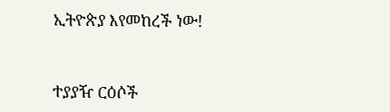ኢትዮጵያ እየመከረች ነው!


ተያያዥ ርዕሶች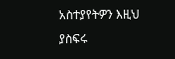አስተያየትዎን እዚህ ያስፍሩ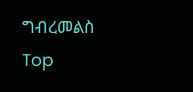ግብረመልስ
Top